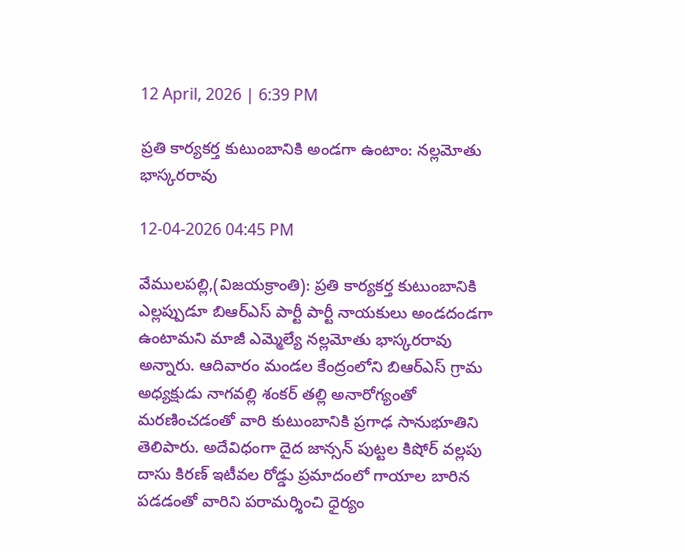12 April, 2026 | 6:39 PM

ప్రతి కార్యకర్త కుటుంబానికి అండగా ఉంటాం: నల్లమోతు భాస్కరరావు

12-04-2026 04:45 PM

వేములపల్లి,(విజయక్రాంతి): ప్రతి కార్యకర్త కుటుంబానికి ఎల్లప్పుడూ బిఆర్ఎస్ పార్టీ పార్టీ నాయకులు అండదండగా ఉంటామని మాజీ ఎమ్మెల్యే నల్లమోతు భాస్కరరావు అన్నారు. ఆదివారం మండల కేంద్రంలోని బిఆర్ఎస్ గ్రామ అధ్యక్షుడు నాగవల్లి శంకర్ తల్లి అనారోగ్యంతో మరణించడంతో వారి కుటుంబానికి ప్రగాఢ సానుభూతిని తెలిపారు. అదేవిధంగా దైద జాన్సన్ పుట్టల కిషోర్ వల్లపు దాసు కిరణ్ ఇటీవల రోడ్డు ప్రమాదంలో గాయాల బారిన పడడంతో వారిని పరామర్శించి ధైర్యం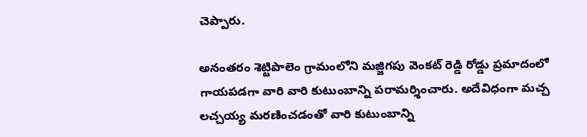చెప్పారు.

అనంతరం శెట్టిపాలెం గ్రామంలోని మజ్జిగపు వెంకట్ రెడ్డి రోడ్డు ప్రమాదంలో గాయపడగా వారి వారి కుటుంబాన్ని పరామర్శించారు. అదేవిధంగా మచ్చ లచ్చయ్య మరణించడంతో వారి కుటుంబాన్ని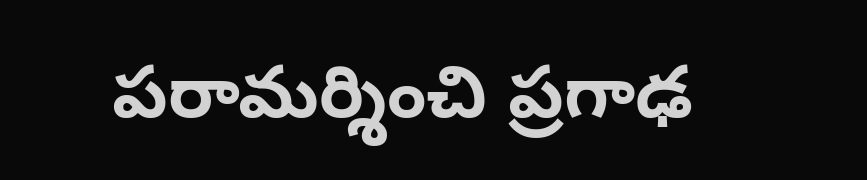పరామర్శించి ప్రగాఢ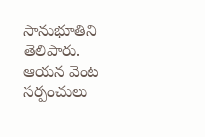సానుభూతిని తెలిపారు. ఆయన వెంట  సర్పంచులు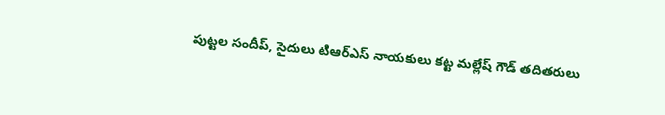పుట్టల సందీప్, సైదులు టిఆర్ఎస్ నాయకులు కట్ట మల్లేష్ గౌడ్ తదితరులు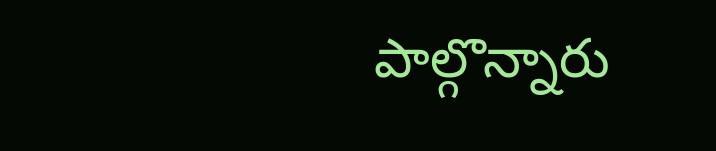పాల్గొన్నారు